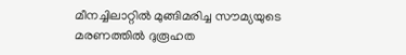മീനച്ചിലാറ്റില്‍ മുങ്ങിമരിച്ച സൗമ്യയുടെ മരണത്തില്‍ ദുരൂഹത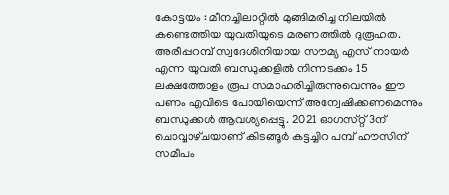കോട്ടയം : മീനച്ചിലാറ്റില്‍ മുങ്ങിമരിച്ച നിലയില്‍ കണ്ടെത്തിയ യുവതിയുടെ മരണത്തില്‍ ദുരൂഹത. അരീപ്പറമ്പ്‌ സ്വദേശിനിയായ സൗമ്യ എസ്‌ നായര്‍ എന്ന യുവതി ബന്ധുക്കളില്‍ നിന്നടക്കം 15 ലക്ഷത്തോളം രൂപ സമാഹരിച്ചിരുന്നുവെന്നും ഈ പണം എവിടെ പോയിയെന്ന്‌ അന്വേഷിക്കണമെന്നും ബന്ധുക്കള്‍ ആവശ്യപ്പെട്ടു. 2021 ഓഗസ്‌റ്റ് 3ന്‌ ചൊവ്വാഴ്‌ചയാണ്‌ കിടങ്ങൂര്‍ കട്ടച്ചിറ പമ്പ്‌ ഹൗസിന്‌ സമീപം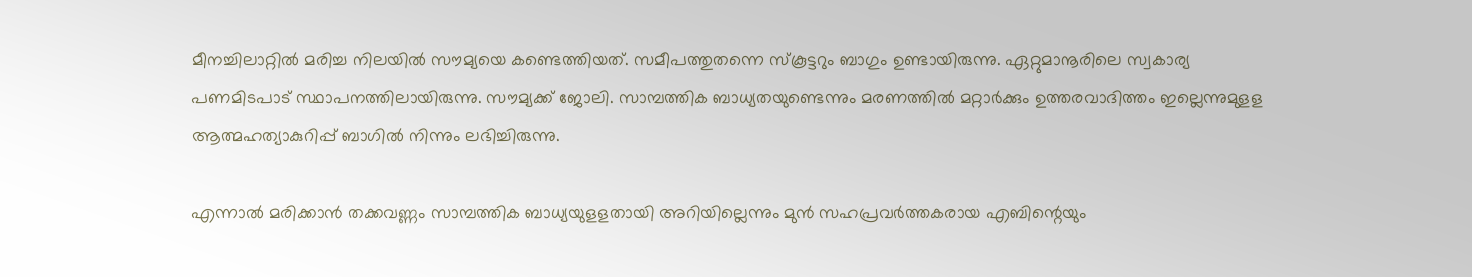മീനച്ചിലാറ്റില്‍ മരിച്ച നിലയില്‍ സൗമ്യയെ കണ്ടെത്തിയത്‌. സമീപത്തുതന്നെ സ്‌കൂട്ടറും ബാഗും ഉണ്ടായിരുന്നു. ഏറ്റുമാനൂരിലെ സ്വകാര്യ പണമിടപാട്‌ സ്ഥാപനത്തിലായിരുന്നു. സൗമ്യക്ക്‌ ജോലി. സാമ്പത്തിക ബാധ്യതയുണ്ടെന്നും മരണത്തില്‍ മറ്റാര്‍ക്കും ഉത്തരവാദിത്തം ഇല്ലെന്നുമുളള ആത്മഹത്യാകുറിപ്പ്‌ ബാഗില്‍ നിന്നും ലഭിച്ചിരുന്നു.

എന്നാല്‍ മരിക്കാന്‍ തക്കവണ്ണം സാമ്പത്തിക ബാധ്യയുളളതായി അറിയില്ലെന്നും മുന്‍ സഹപ്രവര്‍ത്തകരായ എബിന്റെയും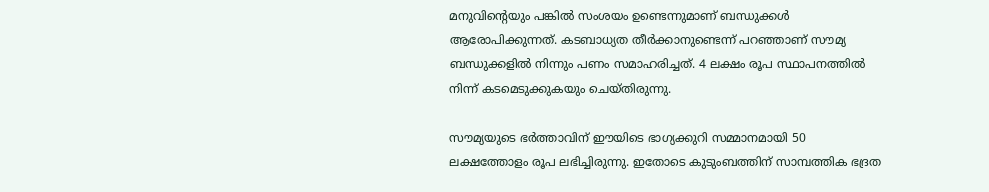മനുവിന്റെയും പങ്കില്‍ സംശയം ഉണ്ടെന്നുമാണ്‌ ബന്ധുക്കള്‍ ആരോപിക്കുന്നത്‌. കടബാധ്യത തീര്‍ക്കാനുണ്ടെന്ന്‌ പറഞ്ഞാണ്‌ സൗമ്യ ബന്ധുക്കളില്‍ നിന്നും പണം സമാഹരിച്ചത്‌. 4 ലക്ഷം രൂപ സ്ഥാപനത്തില്‍ നിന്ന്‌ കടമെടുക്കുകയും ചെയ്‌തിരുന്നു.

സൗമ്യയുടെ ഭര്‍ത്താവിന്‌ ഈയിടെ ഭാഗ്യക്കുറി സമ്മാനമായി 50 ലക്ഷത്തോളം രൂപ ലഭിച്ചിരുന്നു. ഇതോടെ കുടുംബത്തിന്‌ സാമ്പത്തിക ഭദ്രത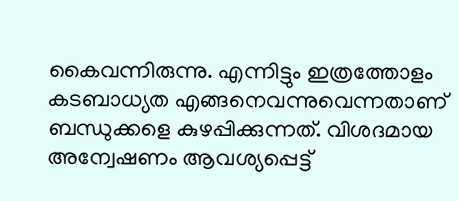കൈവന്നിരുന്നു. എന്നിട്ടും ഇത്രത്തോളം കടബാധ്യത എങ്ങനെവന്നുവെന്നതാണ് ബന്ധുക്കളെ കുഴപ്പിക്കുന്നത്‌. വിശദമായ അന്വേഷണം ആവശ്യപ്പെട്ട്‌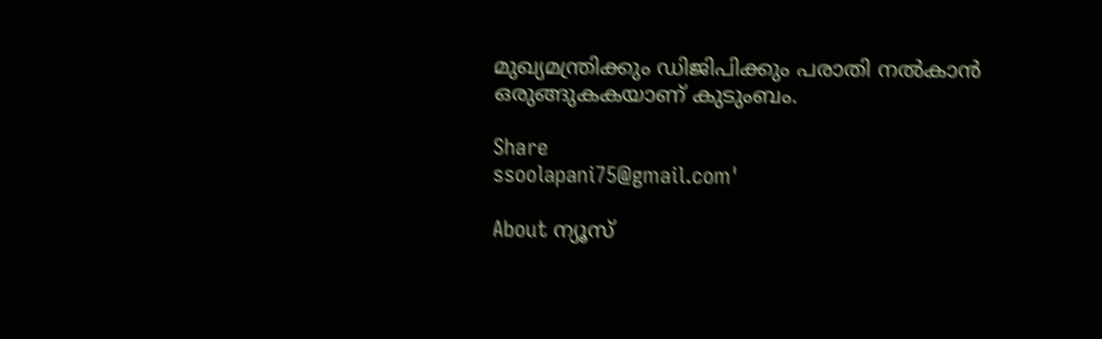മുഖ്യമന്ത്രിക്കും ഡിജിപിക്കും പരാതി നല്‍കാന്‍ ഒരുങ്ങുകകയാണ്‌ കുടുംബം.

Share
ssoolapani75@gmail.com'

About ന്യൂസ്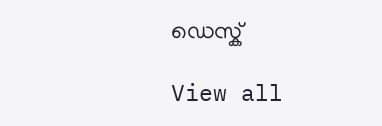ഡെസ്ക്

View all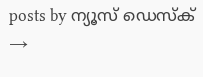posts by ന്യൂസ് ഡെസ്ക് →